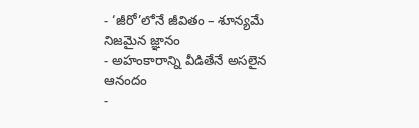- ‘జీరో’లోనే జీవితం – శూన్యమే నిజమైన జ్ఞానం
- అహంకారాన్ని వీడితేనే అసలైన ఆనందం
-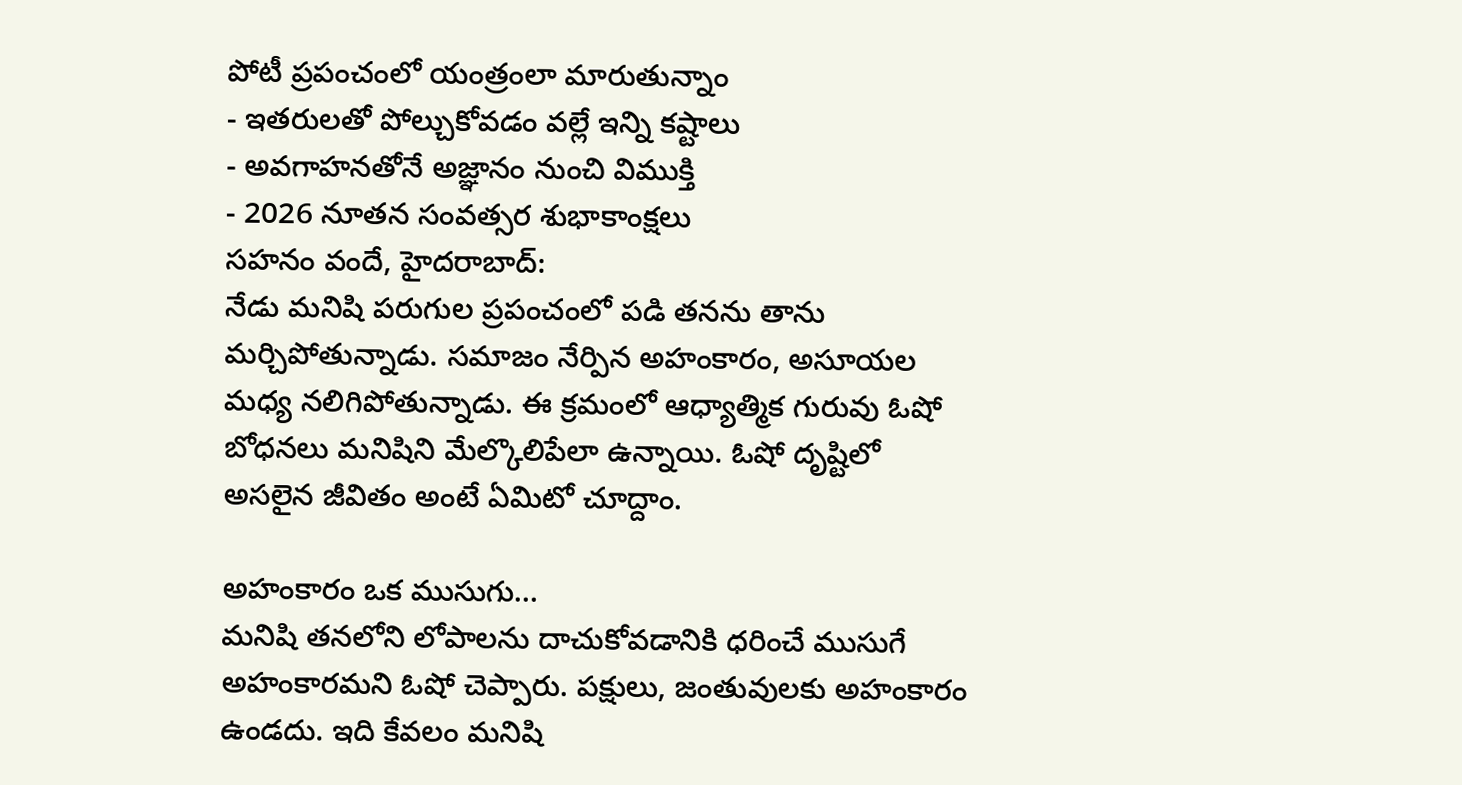పోటీ ప్రపంచంలో యంత్రంలా మారుతున్నాం
- ఇతరులతో పోల్చుకోవడం వల్లే ఇన్ని కష్టాలు
- అవగాహనతోనే అజ్ఞానం నుంచి విముక్తి
- 2026 నూతన సంవత్సర శుభాకాంక్షలు
సహనం వందే, హైదరాబాద్:
నేడు మనిషి పరుగుల ప్రపంచంలో పడి తనను తాను మర్చిపోతున్నాడు. సమాజం నేర్పిన అహంకారం, అసూయల మధ్య నలిగిపోతున్నాడు. ఈ క్రమంలో ఆధ్యాత్మిక గురువు ఓషో బోధనలు మనిషిని మేల్కొలిపేలా ఉన్నాయి. ఓషో దృష్టిలో అసలైన జీవితం అంటే ఏమిటో చూద్దాం.

అహంకారం ఒక ముసుగు…
మనిషి తనలోని లోపాలను దాచుకోవడానికి ధరించే ముసుగే అహంకారమని ఓషో చెప్పారు. పక్షులు, జంతువులకు అహంకారం ఉండదు. ఇది కేవలం మనిషి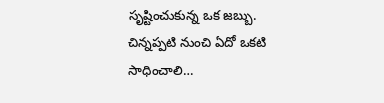సృష్టించుకున్న ఒక జబ్బు. చిన్నప్పటి నుంచి ఏదో ఒకటి సాధించాలి…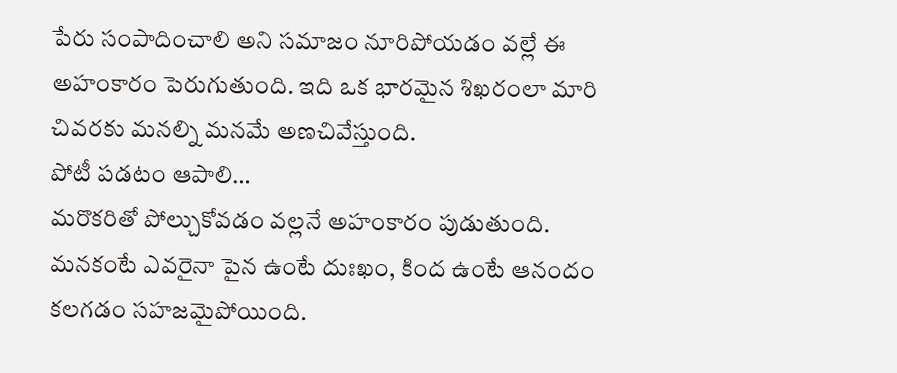పేరు సంపాదించాలి అని సమాజం నూరిపోయడం వల్లే ఈ అహంకారం పెరుగుతుంది. ఇది ఒక భారమైన శిఖరంలా మారి చివరకు మనల్ని మనమే అణచివేస్తుంది.
పోటీ పడటం ఆపాలి…
మరొకరితో పోల్చుకోవడం వల్లనే అహంకారం పుడుతుంది. మనకంటే ఎవరైనా పైన ఉంటే దుఃఖం, కింద ఉంటే ఆనందం కలగడం సహజమైపోయింది.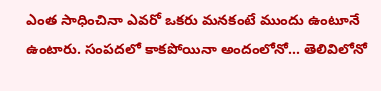ఎంత సాధించినా ఎవరో ఒకరు మనకంటే ముందు ఉంటూనే ఉంటారు. సంపదలో కాకపోయినా అందంలోనో… తెలివిలోనో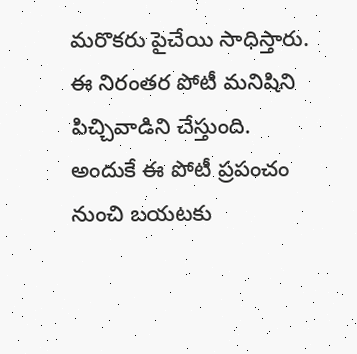మరొకరు పైచేయి సాధిస్తారు. ఈ నిరంతర పోటీ మనిషిని పిచ్చివాడిని చేస్తుంది. అందుకే ఈ పోటీ ప్రపంచం నుంచి బయటకు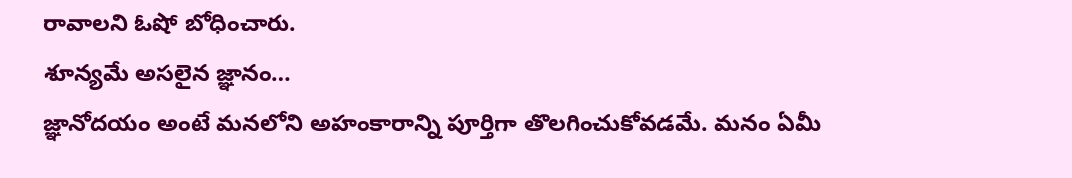రావాలని ఓషో బోధించారు.
శూన్యమే అసలైన జ్ఞానం…
జ్ఞానోదయం అంటే మనలోని అహంకారాన్ని పూర్తిగా తొలగించుకోవడమే. మనం ఏమీ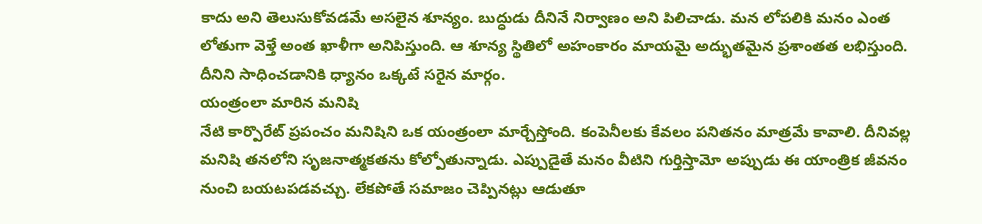కాదు అని తెలుసుకోవడమే అసలైన శూన్యం. బుద్ధుడు దీనినే నిర్వాణం అని పిలిచాడు. మన లోపలికి మనం ఎంత లోతుగా వెళ్తే అంత ఖాళీగా అనిపిస్తుంది. ఆ శూన్య స్థితిలో అహంకారం మాయమై అద్భుతమైన ప్రశాంతత లభిస్తుంది. దీనిని సాధించడానికి ధ్యానం ఒక్కటే సరైన మార్గం.
యంత్రంలా మారిన మనిషి
నేటి కార్పొరేట్ ప్రపంచం మనిషిని ఒక యంత్రంలా మార్చేస్తోంది. కంపెనీలకు కేవలం పనితనం మాత్రమే కావాలి. దీనివల్ల మనిషి తనలోని సృజనాత్మకతను కోల్పోతున్నాడు. ఎప్పుడైతే మనం వీటిని గుర్తిస్తామో అప్పుడు ఈ యాంత్రిక జీవనం నుంచి బయటపడవచ్చు. లేకపోతే సమాజం చెప్పినట్లు ఆడుతూ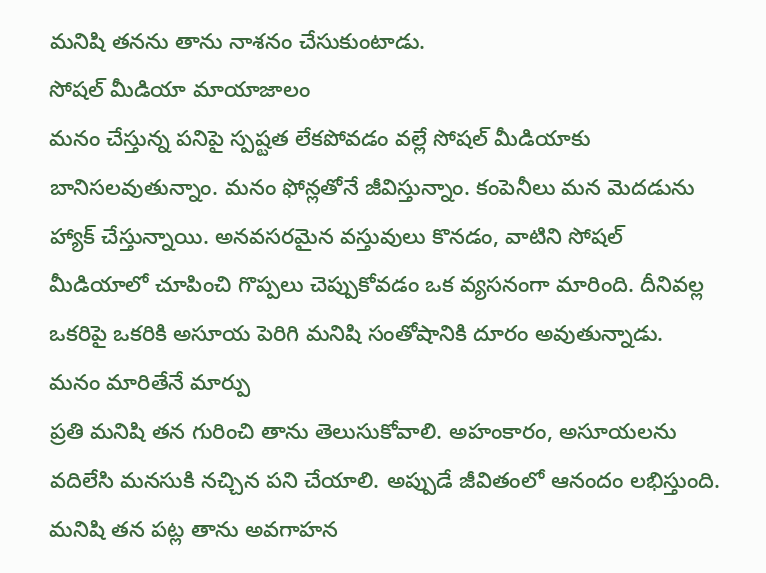మనిషి తనను తాను నాశనం చేసుకుంటాడు.
సోషల్ మీడియా మాయాజాలం
మనం చేస్తున్న పనిపై స్పష్టత లేకపోవడం వల్లే సోషల్ మీడియాకు బానిసలవుతున్నాం. మనం ఫోన్లతోనే జీవిస్తున్నాం. కంపెనీలు మన మెదడును హ్యాక్ చేస్తున్నాయి. అనవసరమైన వస్తువులు కొనడం, వాటిని సోషల్ మీడియాలో చూపించి గొప్పలు చెప్పుకోవడం ఒక వ్యసనంగా మారింది. దీనివల్ల ఒకరిపై ఒకరికి అసూయ పెరిగి మనిషి సంతోషానికి దూరం అవుతున్నాడు.
మనం మారితేనే మార్పు
ప్రతి మనిషి తన గురించి తాను తెలుసుకోవాలి. అహంకారం, అసూయలను వదిలేసి మనసుకి నచ్చిన పని చేయాలి. అప్పుడే జీవితంలో ఆనందం లభిస్తుంది. మనిషి తన పట్ల తాను అవగాహన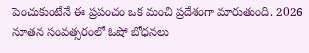పెంచుకుంటేనే ఈ ప్రపంచం ఒక మంచి ప్రదేశంగా మారుతుంది. 2026 నూతన సంవత్సరంలో ఓషో బోధనలు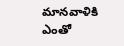మానవాళికి ఎంతో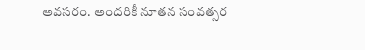అవసరం. అందరికీ నూతన సంవత్సర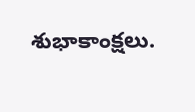శుభాకాంక్షలు.